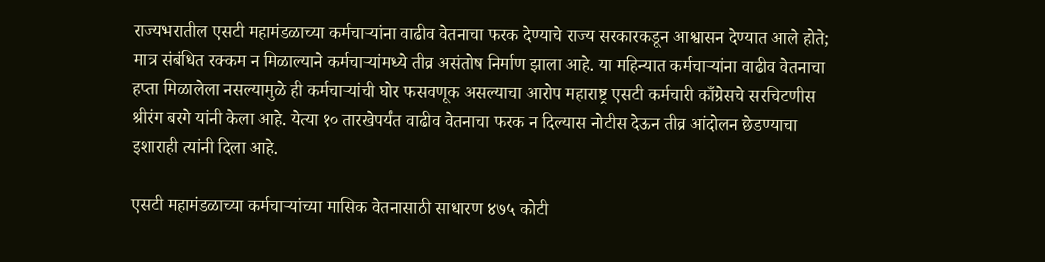राज्यभरातील एसटी महामंडळाच्या कर्मचाऱ्यांना वाढीव वेतनाचा फरक देण्याचे राज्य सरकारकडून आश्वासन देण्यात आले होते; मात्र संबंधित रक्कम न मिळाल्याने कर्मचाऱ्यांमध्ये तीव्र असंतोष निर्माण झाला आहे. या महिन्यात कर्मचाऱ्यांना वाढीव वेतनाचा हप्ता मिळालेला नसल्यामुळे ही कर्मचाऱ्यांची घोर फसवणूक असल्याचा आरोप महाराष्ट्र एसटी कर्मचारी काँग्रेसचे सरचिटणीस श्रीरंग बरगे यांनी केला आहे. येत्या १० तारखेपर्यंत वाढीव वेतनाचा फरक न दिल्यास नोटीस देऊन तीव्र आंदोलन छेडण्याचा इशाराही त्यांनी दिला आहे.

एसटी महामंडळाच्या कर्मचाऱ्यांच्या मासिक वेतनासाठी साधारण ४७५ कोटी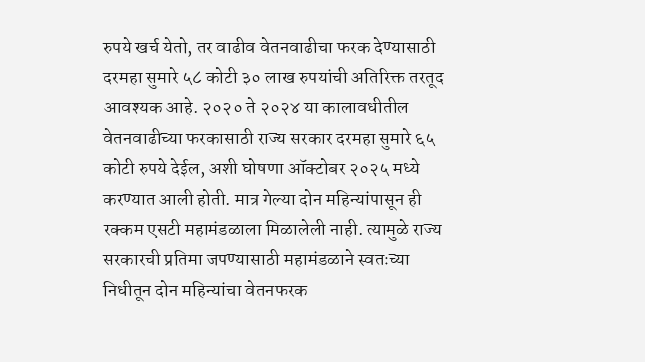रुपये खर्च येतो, तर वाढीव वेतनवाढीचा फरक देण्यासाठी दरमहा सुमारे ५८ कोटी ३० लाख रुपयांची अतिरिक्त तरतूद आवश्यक आहे. २०२० ते २०२४ या कालावधीतील वेतनवाढीच्या फरकासाठी राज्य सरकार दरमहा सुमारे ६५ कोटी रुपये देईल, अशी घोषणा ऑक्टोबर २०२५ मध्ये करण्यात आली होती. मात्र गेल्या दोन महिन्यांपासून ही रक्कम एसटी महामंडळाला मिळालेली नाही. त्यामुळे राज्य सरकारची प्रतिमा जपण्यासाठी महामंडळाने स्वतःच्या निधीतून दोन महिन्यांचा वेतनफरक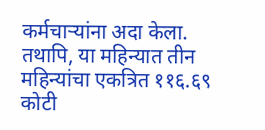कर्मचाऱ्यांना अदा केला.
तथापि, या महिन्यात तीन महिन्यांचा एकत्रित ११६.६९ कोटी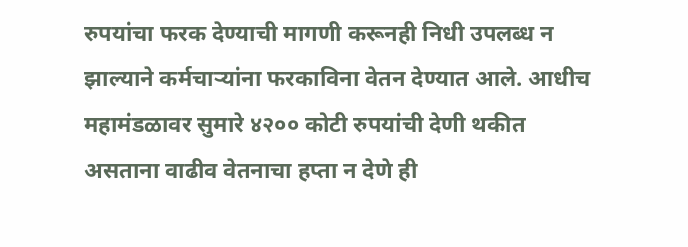रुपयांचा फरक देण्याची मागणी करूनही निधी उपलब्ध न झाल्याने कर्मचाऱ्यांना फरकाविना वेतन देण्यात आले. आधीच महामंडळावर सुमारे ४२०० कोटी रुपयांची देणी थकीत असताना वाढीव वेतनाचा हप्ता न देणे ही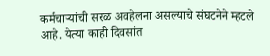कर्मचाऱ्यांची सरळ अवहेलना असल्याचे संघटनेने म्हटले आहे. येत्या काही दिवसांत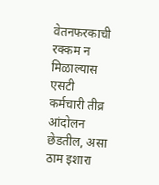वेतनफरकाची रक्कम न मिळाल्यास एसटी कर्मचारी तीव्र आंदोलन छेडतील, असा ठाम इशारा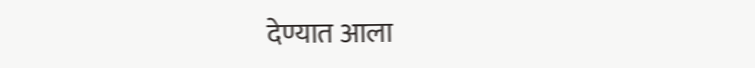देण्यात आला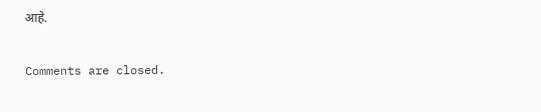आहे.

Comments are closed.